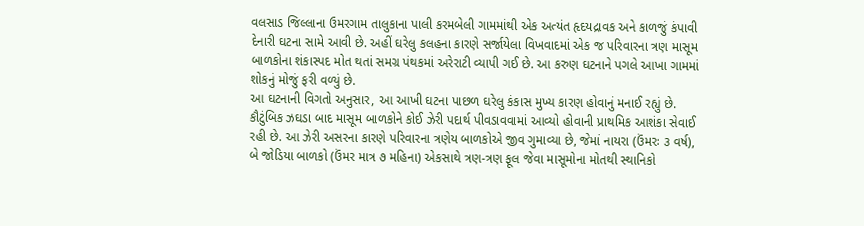વલસાડ જિલ્લાના ઉમરગામ તાલુકાના પાલી કરમબેલી ગામમાંથી એક અત્યંત હૃદયદ્રાવક અને કાળજું કંપાવી દેનારી ઘટના સામે આવી છે. અહીં ઘરેલુ કલહના કારણે સર્જાયેલા વિખવાદમાં એક જ પરિવારના ત્રણ માસૂમ બાળકોના શંકાસ્પદ મોત થતાં સમગ્ર પંથકમાં અરેરાટી વ્યાપી ગઈ છે. આ કરુણ ઘટનાને પગલે આખા ગામમાં શોકનું મોજું ફરી વળ્યું છે.
આ ઘટનાની વિગતો અનુસાર, આ આખી ઘટના પાછળ ઘરેલુ કંકાસ મુખ્ય કારણ હોવાનું મનાઈ રહ્યું છે. કૌટુંબિક ઝઘડા બાદ માસૂમ બાળકોને કોઈ ઝેરી પદાર્થ પીવડાવવામાં આવ્યો હોવાની પ્રાથમિક આશંકા સેવાઈ રહી છે. આ ઝેરી અસરના કારણે પરિવારના ત્રણેય બાળકોએ જીવ ગુમાવ્યા છે, જેમાં નાયરા (ઉંમરઃ ૩ વર્ષ), બે જોડિયા બાળકો (ઉંમર માત્ર ૭ મહિના) એકસાથે ત્રણ-ત્રણ ફૂલ જેવા માસૂમોના મોતથી સ્થાનિકો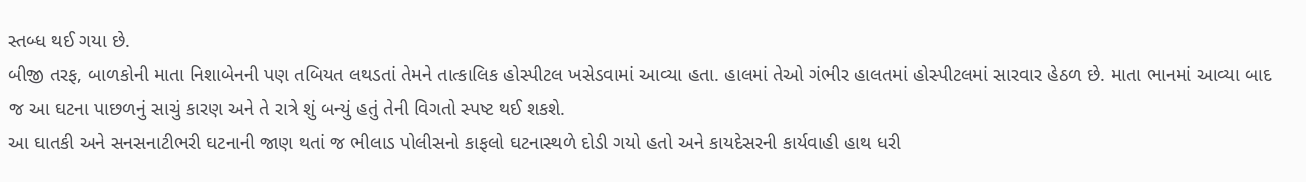સ્તબ્ધ થઈ ગયા છે.
બીજી તરફ, બાળકોની માતા નિશાબેનની પણ તબિયત લથડતાં તેમને તાત્કાલિક હોસ્પીટલ ખસેડવામાં આવ્યા હતા. હાલમાં તેઓ ગંભીર હાલતમાં હોસ્પીટલમાં સારવાર હેઠળ છે. માતા ભાનમાં આવ્યા બાદ જ આ ઘટના પાછળનું સાચું કારણ અને તે રાત્રે શું બન્યું હતું તેની વિગતો સ્પષ્ટ થઈ શકશે.
આ ઘાતકી અને સનસનાટીભરી ઘટનાની જાણ થતાં જ ભીલાડ પોલીસનો કાફલો ઘટનાસ્થળે દોડી ગયો હતો અને કાયદેસરની કાર્યવાહી હાથ ધરી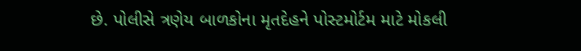છે. પોલીસે ત્રણેય બાળકોના મૃતદેહને પોસ્ટમોર્ટમ માટે મોકલી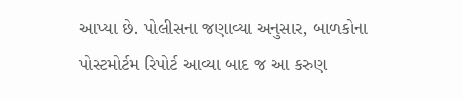આપ્યા છે. પોલીસના જણાવ્યા અનુસાર, બાળકોના પોસ્ટમોર્ટમ રિપોર્ટ આવ્યા બાદ જ આ કરુણ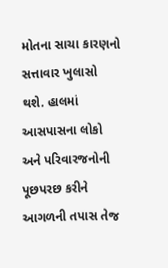મોતના સાચા કારણનો સત્તાવાર ખુલાસો થશે. હાલમાં આસપાસના લોકો અને પરિવારજનોની પૂછપરછ કરીને આગળની તપાસ તેજ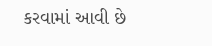કરવામાં આવી છે